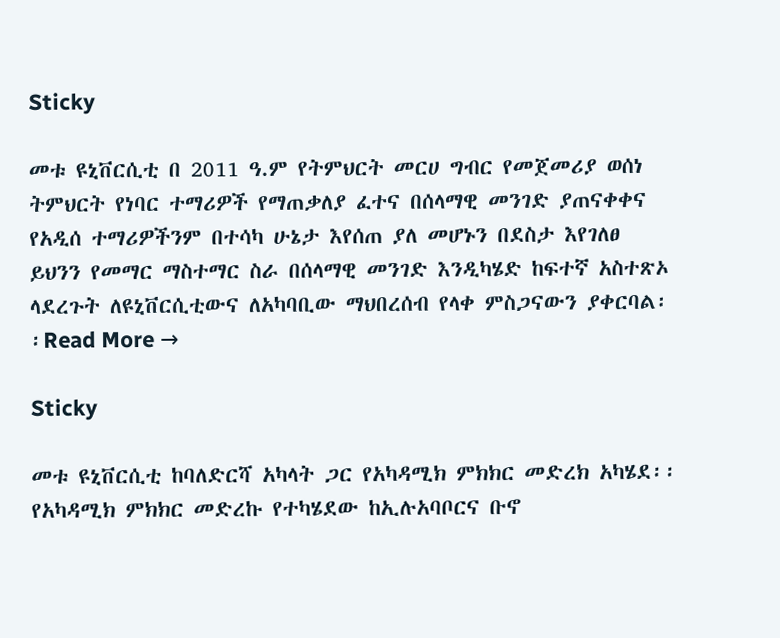Sticky

መቱ ዩኒቨርሲቲ በ 2011 ዓ.ም የትምህርት መርሀ ግብር የመጀመሪያ ወሰነ ትምህርት የነባር ተማሪዎች የማጠቃለያ ፈተና በሰላማዊ መንገድ ያጠናቀቀና የአዲሰ ተማሪዎችንም በተሳካ ሁኔታ እየሰጠ ያለ መሆኑን በደስታ እየገለፀ ይህንን የመማር ማስተማር ስራ በሰላማዊ መንገድ እንዲካሄድ ከፍተኛ አስተጽኦ ላደረጉት ለዩኒቨርሲቲውና ለአካባቢው ማህበረሰብ የላቀ ምስጋናውን ያቀርባል፡፡Read More →

Sticky

መቱ ዩኒቨርሲቲ ከባለድርሻ አካላት ጋር የአካዳሚክ ምክክር መድረክ አካሄደ፡፡ የአካዳሚክ ምክክር መድረኩ የተካሄደው ከኢሉአባቦርና ቡኖ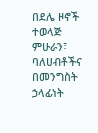በደሌ ዞኖች ተወላጅ ምሁራን፣ ባለሀብቶችና በመንግስት ኃላፊነት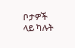ቦታዎች ላይ ካሉት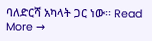ባለድርሻ አካላት ጋር ነው፡፡ Read More →